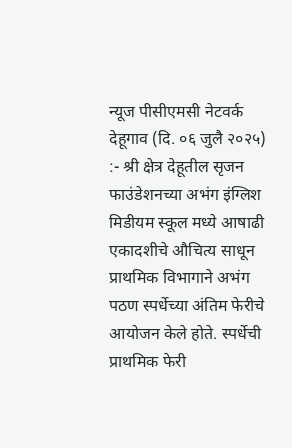न्यूज पीसीएमसी नेटवर्क
देहूगाव (दि. ०६ जुलै २०२५) :- श्री क्षेत्र देहूतील सृजन फाउंडेशनच्या अभंग इंग्लिश मिडीयम स्कूल मध्ये आषाढी एकादशीचे औचित्य साधून प्राथमिक विभागाने अभंग पठण स्पर्धेच्या अंतिम फेरीचे आयोजन केले होते. स्पर्धेची प्राथमिक फेरी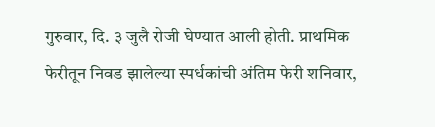गुरुवार, दि. ३ जुलै रोजी घेण्यात आली होती. प्राथमिक फेरीतून निवड झालेल्या स्पर्धकांची अंतिम फेरी शनिवार,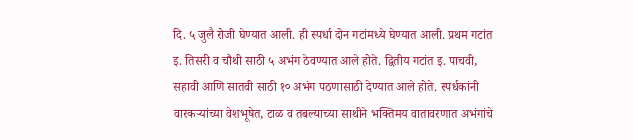दि. ५ जुलै रोजी घेण्यात आली. ही स्पर्धा दोन गटांमध्ये घेण्यात आली. प्रथम गटांत इ. तिसरी व चौथी साठी ५ अभंग ठेवण्यात आले होते. द्वितीय गटांत इ. पाचवी, सहावी आणि सातवी साठी १० अभंग पठणासाठी देण्यात आले होते. स्पर्धकांनी वारकऱ्यांच्या वेशभूषेत, टाळ व तबल्याच्या साथीने भक्तिमय वातावरणात अभंगांचे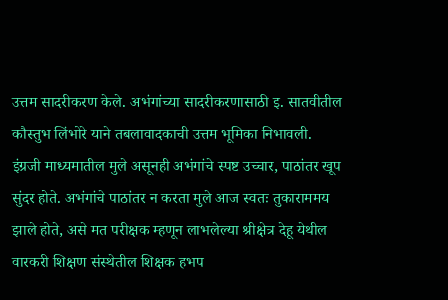उत्तम सादरीकरण केले. अभंगांच्या सादरीकरणासाठी इ. सातवीतील कौस्तुभ लिंभोरे याने तबलावादकाची उत्तम भूमिका निभावली.
इंग्रजी माध्यमातील मुले असूनही अभंगांचे स्पष्ट उच्चार, पाठांतर खूप सुंदर होते. अभंगांचे पाठांतर न करता मुले आज स्वतः तुकाराममय झाले होते, असे मत परीक्षक म्हणून लाभलेल्या श्रीक्षेत्र देहू येथील वारकरी शिक्षण संस्थेतील शिक्षक हभप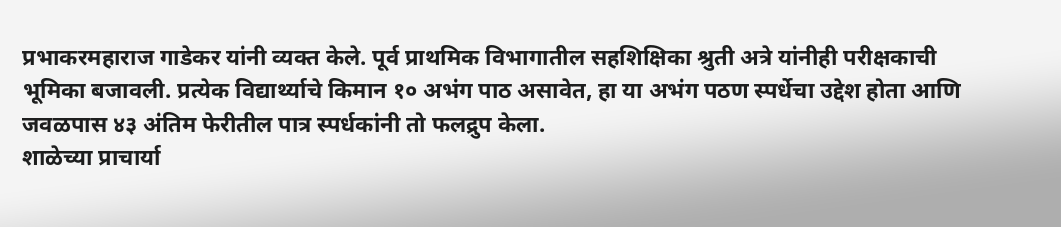प्रभाकरमहाराज गाडेकर यांनी व्यक्त केले. पूर्व प्राथमिक विभागातील सहशिक्षिका श्रुती अत्रे यांनीही परीक्षकाची भूमिका बजावली. प्रत्येक विद्यार्थ्याचे किमान १० अभंग पाठ असावेत, हा या अभंग पठण स्पर्धेचा उद्देश होता आणि जवळपास ४३ अंतिम फेरीतील पात्र स्पर्धकांनी तो फलद्रुप केला.
शाळेच्या प्राचार्या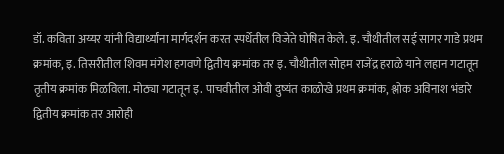डॉ. कविता अय्यर यांनी विद्यार्थ्यांना मार्गदर्शन करत स्पर्धेतील विजेते घोषित केले. इ. चौथीतील सई सागर गाडे प्रथम क्रमांक, इ. तिसरीतील शिवम मंगेश हगवणे द्वितीय क्रमांक तर इ. चौथीतील सोहम राजेंद्र हराळे याने लहान गटातून तृतीय क्रमांक मिळविला. मोठ्या गटातून इ. पाचवीतील ओवी दुष्यंत काळोखे प्रथम क्रमांक, श्लोक अविनाश भंडारे द्वितीय क्रमांक तर आरोही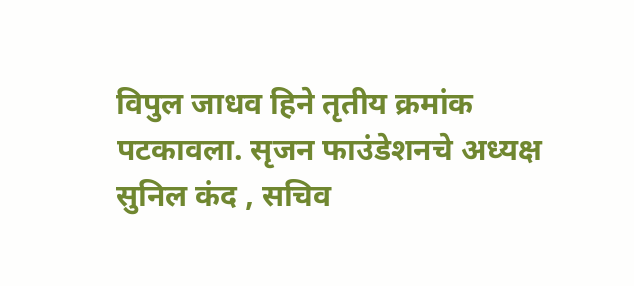विपुल जाधव हिने तृतीय क्रमांक पटकावला. सृजन फाउंडेशनचे अध्यक्ष सुनिल कंद , सचिव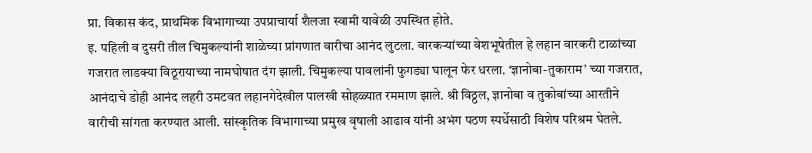प्रा. विकास कंद, प्राथमिक विभागाच्या उपप्राचार्या शैलजा स्वामी यावेळी उपस्थित होते.
इ. पहिली व दुसरी तील चिमुकल्यांनी शाळेच्या प्रांगणात वारीचा आनंद लुटला. वारकऱ्यांच्या वेशभूषेतील हे लहान वारकरी टाळांच्या गजरात लाडक्या विठूरायाच्या नामघोषात दंग झाली. चिमुकल्या पावलांनी फुगड्या घालून फेर धरला. ‘ज्ञानोबा-तुकाराम’ च्या गजरात, आनंदाचे डोही आनंद लहरी उमटवत लहानगेदेखील पालखी सोहळ्यात रममाण झाले. श्री विठ्ठल, ज्ञानोबा व तुकोबांच्या आरतीने वारीची सांगता करण्यात आली. सांस्कृतिक विभागाच्या प्रमुख वृषाली आढाव यांनी अभंग पठण स्पर्धेसाठी विशेष परिश्रम घेतले.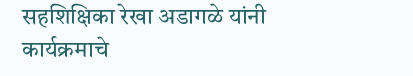सहशिक्षिका रेखा अडागळे यांनी कार्यक्रमाचे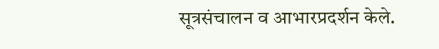सूत्रसंचालन व आभारप्रदर्शन केले.